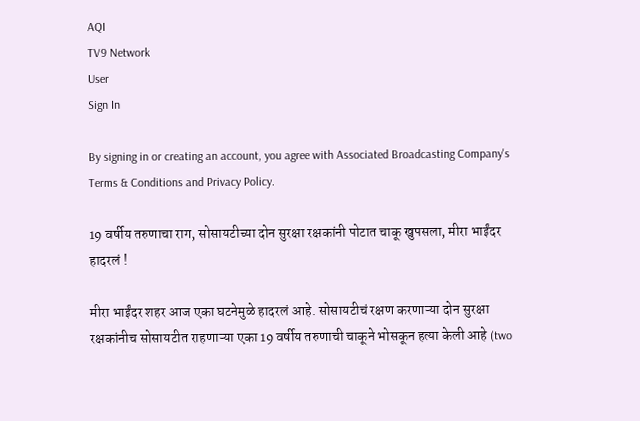AQI
TV9 Network
User
Sign In

By signing in or creating an account, you agree with Associated Broadcasting Company's Terms & Conditions and Privacy Policy.

19 वर्षीय तरुणाचा राग, सोसायटीच्या दोन सुरक्षा रक्षकांनी पोटात चाकू खुपसला, मीरा भाईंदर हादरलं !

मीरा भाईंदर शहर आज एका घटनेमुळे हादरलं आहे. सोसायटीचं रक्षण करणाऱ्या दोन सुरक्षा रक्षकांनीच सोसायटीत राहणाऱ्या एका 19 वर्षीय तरुणाची चाकूने भोसकून हत्या केली आहे (two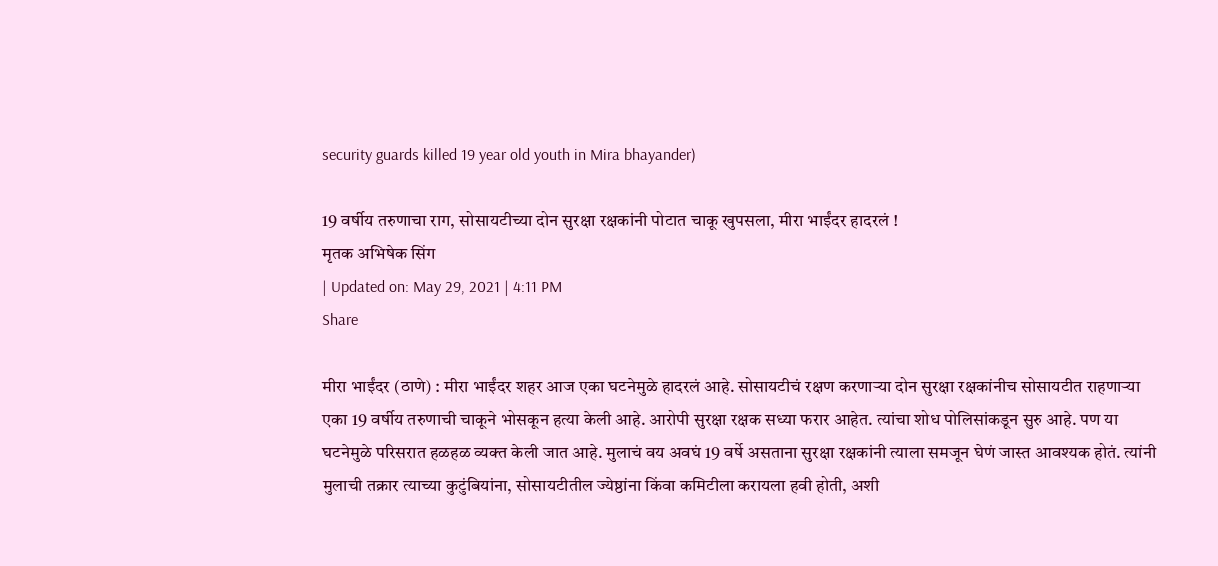security guards killed 19 year old youth in Mira bhayander)

19 वर्षीय तरुणाचा राग, सोसायटीच्या दोन सुरक्षा रक्षकांनी पोटात चाकू खुपसला, मीरा भाईंदर हादरलं !
मृतक अभिषेक सिंग
| Updated on: May 29, 2021 | 4:11 PM
Share

मीरा भाईंदर (ठाणे) : मीरा भाईंदर शहर आज एका घटनेमुळे हादरलं आहे. सोसायटीचं रक्षण करणाऱ्या दोन सुरक्षा रक्षकांनीच सोसायटीत राहणाऱ्या एका 19 वर्षीय तरुणाची चाकूने भोसकून हत्या केली आहे. आरोपी सुरक्षा रक्षक सध्या फरार आहेत. त्यांचा शोध पोलिसांकडून सुरु आहे. पण या घटनेमुळे परिसरात हळहळ व्यक्त केली जात आहे. मुलाचं वय अवघं 19 वर्षे असताना सुरक्षा रक्षकांनी त्याला समजून घेणं जास्त आवश्यक होतं. त्यांनी मुलाची तक्रार त्याच्या कुटुंबियांना, सोसायटीतील ज्येष्ठांना किंवा कमिटीला करायला हवी होती, अशी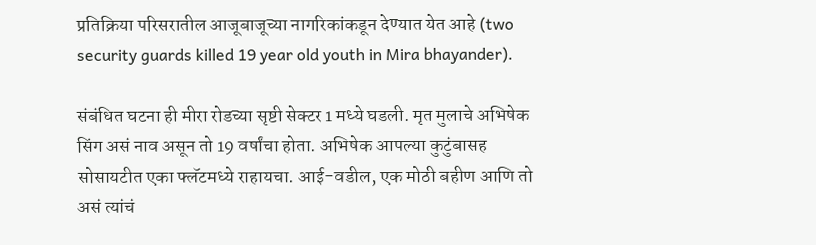प्रतिक्रिया परिसरातील आजूबाजूच्या नागरिकांकडून देण्यात येत आहे (two security guards killed 19 year old youth in Mira bhayander).

संबंधित घटना ही मीरा रोडच्या सृष्टी सेक्टर 1 मध्ये घडली. मृत मुलाचे अभिषेक सिंग असं नाव असून तो 19 वर्षांचा होता. अभिषेक आपल्या कुटुंबासह सोसायटीत एका फ्लॅटमध्ये राहायचा. आई-वडील, एक मोठी बहीण आणि तो असं त्यांचं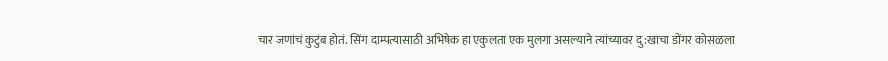चार जणांचं कुटुंब होतं. सिंग दाम्पत्यासाठी अभिषेक हा एकुलता एक मुलगा असल्याने त्यांच्यावर दु:खाचा डोंगर कोसळला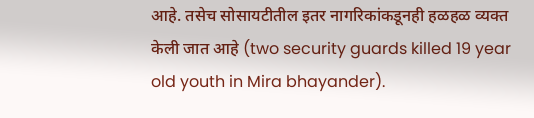आहे. तसेच सोसायटीतील इतर नागरिकांकडूनही हळहळ व्यक्त केली जात आहे (two security guards killed 19 year old youth in Mira bhayander).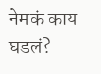नेमकं काय घडलं?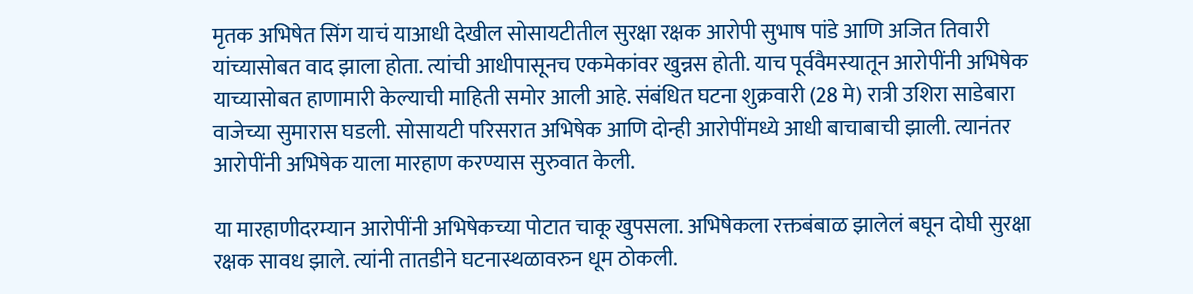मृतक अभिषेत सिंग याचं याआधी देखील सोसायटीतील सुरक्षा रक्षक आरोपी सुभाष पांडे आणि अजित तिवारी यांच्यासोबत वाद झाला होता. त्यांची आधीपासूनच एकमेकांवर खुन्नस होती. याच पूर्ववैमस्यातून आरोपींनी अभिषेक याच्यासोबत हाणामारी केल्याची माहिती समोर आली आहे. संबंधित घटना शुक्रवारी (28 मे) रात्री उशिरा साडेबारा वाजेच्या सुमारास घडली. सोसायटी परिसरात अभिषेक आणि दोन्ही आरोपींमध्ये आधी बाचाबाची झाली. त्यानंतर आरोपींनी अभिषेक याला मारहाण करण्यास सुरुवात केली.

या मारहाणीदरम्यान आरोपींनी अभिषेकच्या पोटात चाकू खुपसला. अभिषेकला रक्तबंबाळ झालेलं बघून दोघी सुरक्षा रक्षक सावध झाले. त्यांनी तातडीने घटनास्थळावरुन धूम ठोकली.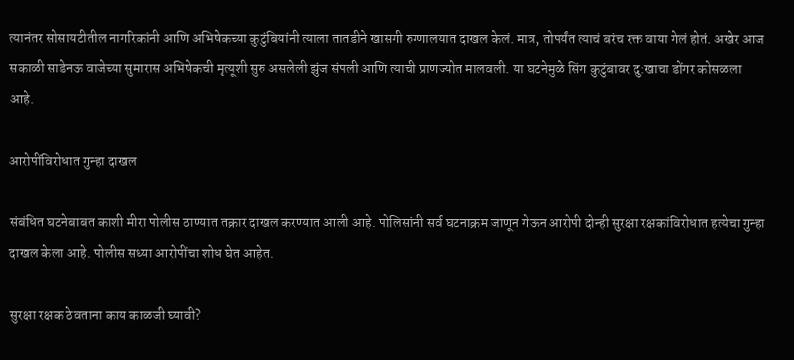त्यानंतर सोसायटीतील नागरिकांनी आणि अभिषेकच्या कुटुंबियांनी त्याला तातडीने खासगी रुग्णालयात दाखल केलं. मात्र, तोपर्यंत त्याचं बरंच रक्त वाया गेलं होतं. अखेर आज सकाळी साडेनऊ वाजेच्या सुमारास अभिषेकची मृत्यूशी सुरु असलेली झुंज संपली आणि त्याची प्राणज्योत मालवली. या घटनेमुळे सिंग कुटुंबावर दु:खाचा डोंगर कोसळला आहे.

आरोपींविरोधात गुन्हा दाखल

संबंधित घटनेबाबत काशी मीरा पोलीस ठाण्यात तक्रार दाखल करण्यात आली आहे. पोलिसांनी सर्व घटनाक्रम जाणून गेऊन आरोपी दोन्ही सुरक्षा रक्षकांविरोधात हत्येचा गुन्हा दाखल केला आहे. पोलीस सध्या आरोपींचा शोध घेत आहेत.

सुरक्षा रक्षक ठेवताना काय काळजी घ्यावी?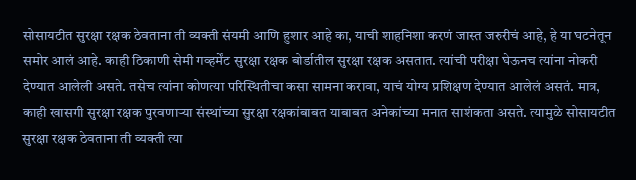सोसायटीत सुरक्षा रक्षक ठेवताना ती व्यक्ती संयमी आणि हुशार आहे का, याची शाहनिशा करणं जास्त जरुरीचं आहे, हे या घटनेतून समोर आलं आहे. काही ठिकाणी सेमी गव्हर्मेंट सुरक्षा रक्षक बोर्डातील सुरक्षा रक्षक असतात. त्यांची परीक्षा घेऊनच त्यांना नोकरी देण्यात आलेली असते. तसेच त्यांना कोणत्या परिस्थितीचा कसा सामना करावा, याचं योग्य प्रशिक्षण देण्यात आलेलं असतं. मात्र, काही खासगी सुरक्षा रक्षक पुरवणाऱ्या संस्थांच्या सुरक्षा रक्षकांबाबत याबाबत अनेकांच्या मनात साशंकता असते. त्यामुळे सोसायटीत सुरक्षा रक्षक ठेवताना ती व्यक्ती त्या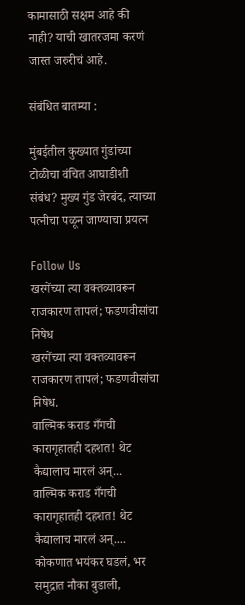कामासाठी सक्षम आहे की नाही? याची खातरजमा करणं जास्त जरुरीचं आहे.

संबंधित बातम्या :

मुंबईतील कुख्यात गुंडांच्या टोळीचा वंचित आघाडीशी संबंध? मुख्य गुंड जेरबंद, त्याच्या पत्नीचा पळून जाण्याचा प्रयत्न

Follow Us
खरगेंच्या त्या वक्तव्यावरून राजकारण तापलं; फडणवीसांचा निषेध
खरगेंच्या त्या वक्तव्यावरून राजकारण तापलं; फडणवीसांचा निषेध.
वाल्मिक कराड गँगची कारागृहातही दहशत! थेट कैद्यालाच मारलं अन्...
वाल्मिक कराड गँगची कारागृहातही दहशत! थेट कैद्यालाच मारलं अन्....
कोकणात भयंकर घडलं, भर समुद्रात नौका बुडाली,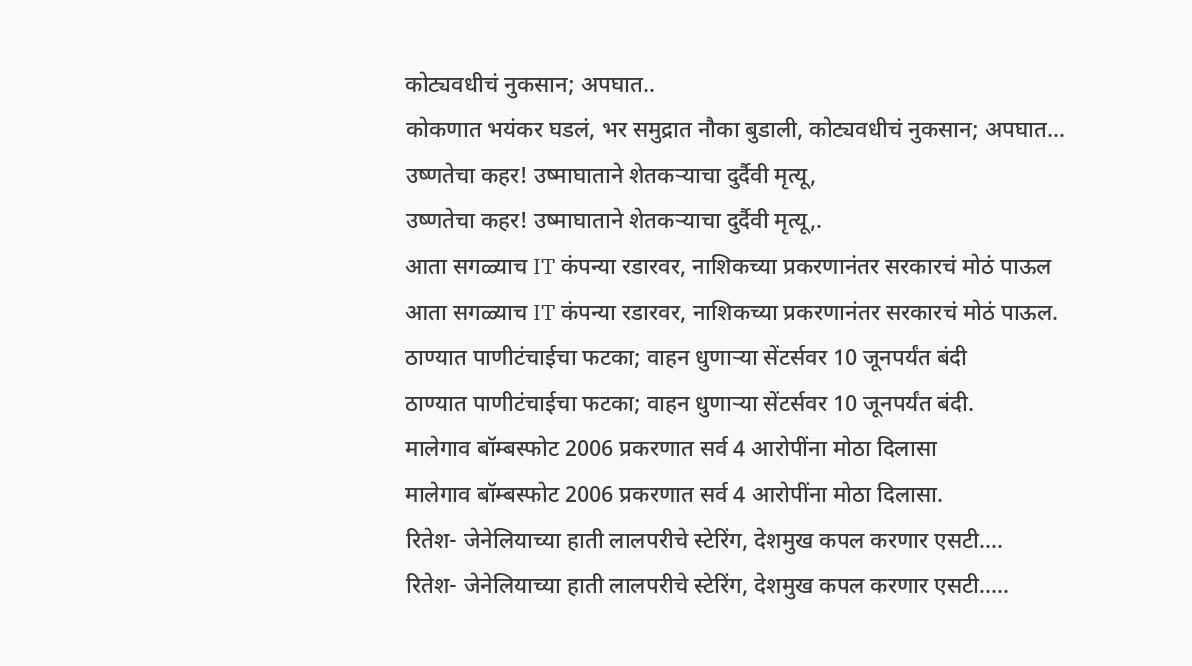कोट्यवधीचं नुकसान; अपघात..
कोकणात भयंकर घडलं, भर समुद्रात नौका बुडाली, कोट्यवधीचं नुकसान; अपघात...
उष्णतेचा कहर! उष्माघाताने शेतकऱ्याचा दुर्दैवी मृत्यू,
उष्णतेचा कहर! उष्माघाताने शेतकऱ्याचा दुर्दैवी मृत्यू,.
आता सगळ्याच IT कंपन्या रडारवर, नाशिकच्या प्रकरणानंतर सरकारचं मोठं पाऊल
आता सगळ्याच IT कंपन्या रडारवर, नाशिकच्या प्रकरणानंतर सरकारचं मोठं पाऊल.
ठाण्यात पाणीटंचाईचा फटका; वाहन धुणाऱ्या सेंटर्सवर 10 जूनपर्यंत बंदी
ठाण्यात पाणीटंचाईचा फटका; वाहन धुणाऱ्या सेंटर्सवर 10 जूनपर्यंत बंदी.
मालेगाव बॉम्बस्फोट 2006 प्रकरणात सर्व 4 आरोपींना मोठा दिलासा
मालेगाव बॉम्बस्फोट 2006 प्रकरणात सर्व 4 आरोपींना मोठा दिलासा.
रितेश- जेनेलियाच्या हाती लालपरीचे स्टेरिंग, देशमुख कपल करणार एसटी....
रितेश- जेनेलियाच्या हाती लालपरीचे स्टेरिंग, देशमुख कपल करणार एसटी.....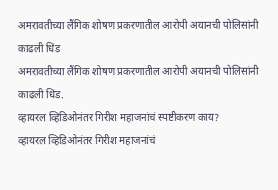अमरावतीच्या लैंगिक शोषण प्रकरणातील आरोपी अयानची पोलिसांनी काढली धिंड
अमरावतीच्या लैंगिक शोषण प्रकरणातील आरोपी अयानची पोलिसांनी काढली धिंड.
व्हायरल व्हिडिओनंतर गिरीश महाजनांचं स्पष्टीकरण काय?
व्हायरल व्हिडिओनंतर गिरीश महाजनांचं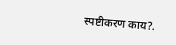स्पष्टीकरण काय?.